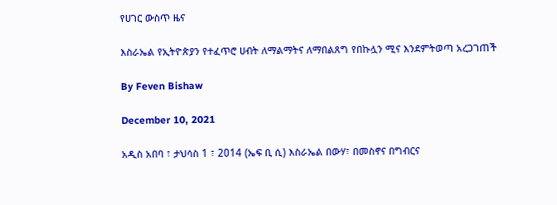የሀገር ውስጥ ዜና

እስራኤል የኢትዮጵያን የተፈጥሮ ሀብት ለማልማትና ለማበልጸግ የበኩሏን ሚና እንደምትወጣ አረጋገጠች

By Feven Bishaw

December 10, 2021

አዲስ አበባ ፣ ታህሳስ 1 ፣ 2014 (ኤፍ ቢ ሲ) እስራኤል በውሃ፣ በመስኖና በግብርና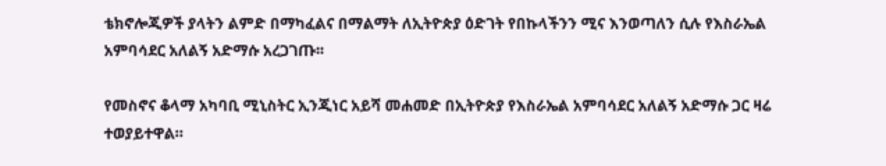ቴክኖሎጂዎች ያላትን ልምድ በማካፈልና በማልማት ለኢትዮጵያ ዕድገት የበኩላችንን ሚና እንወጣለን ሲሉ የእስራኤል አምባሳደር አለልኝ አድማሱ አረጋገጡ፡፡

የመስኖና ቆላማ አካባቢ ሚኒስትር ኢንጂነር አይሻ መሐመድ በኢትዮጵያ የእስራኤል አምባሳደር አለልኝ አድማሱ ጋር ዛሬ ተወያይተዋል።